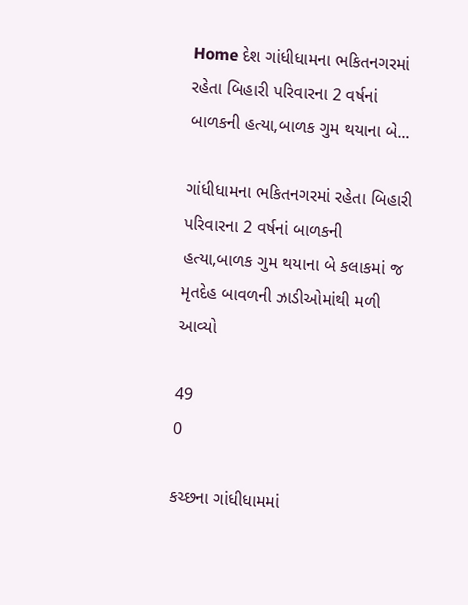Home દેશ ગાંધીધામના ભકિતનગરમાં રહેતા બિહારી પરિવારના 2 વર્ષનાં બાળકની હત્યા,બાળક ગુમ થયાના બે...

ગાંધીધામના ભકિતનગરમાં રહેતા બિહારી પરિવારના 2 વર્ષનાં બાળકની હત્યા,બાળક ગુમ થયાના બે કલાકમાં જ મૃતદેહ બાવળની ઝાડીઓમાંથી મળી આવ્યો

49
0

કચ્છના ગાંધીધામમાં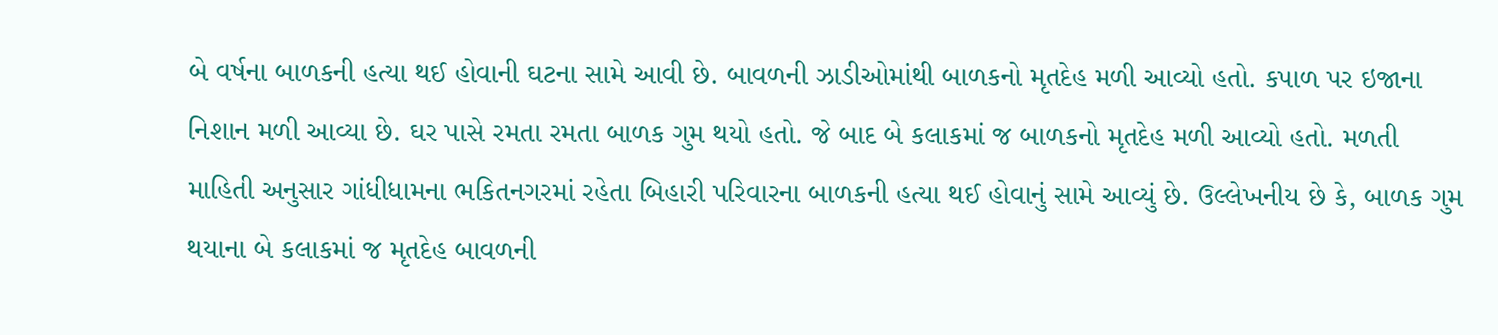બે વર્ષના બાળકની હત્યા થઈ હોવાની ઘટના સામે આવી છે. બાવળની ઝાડીઓમાંથી બાળકનો મૃતદેહ મળી આવ્યો હતો. કપાળ પર ઇજાના નિશાન મળી આવ્યા છે. ઘર પાસે રમતા રમતા બાળક ગુમ થયો હતો. જે બાદ બે કલાકમાં જ બાળકનો મૃતદેહ મળી આવ્યો હતો. મળતી માહિતી અનુસાર ગાંધીધામના ભકિતનગરમાં રહેતા બિહારી પરિવારના બાળકની હત્યા થઈ હોવાનું સામે આવ્યું છે. ઉલ્લેખનીય છે કે, બાળક ગુમ થયાના બે કલાકમાં જ મૃતદેહ બાવળની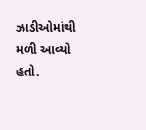ઝાડીઓમાંથી મળી આવ્યો હતો.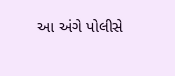આ અંગે પોલીસે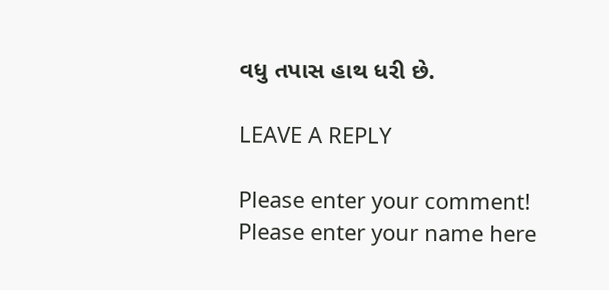વધુ તપાસ હાથ ધરી છે.

LEAVE A REPLY

Please enter your comment!
Please enter your name here